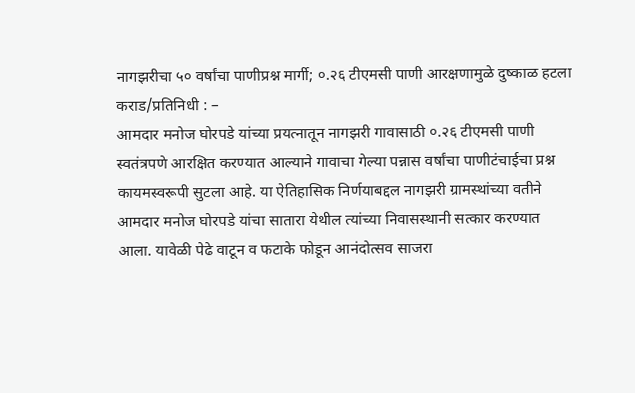नागझरीचा ५० वर्षांचा पाणीप्रश्न मार्गी; ०.२६ टीएमसी पाणी आरक्षणामुळे दुष्काळ हटला
कराड/प्रतिनिधी : –
आमदार मनोज घोरपडे यांच्या प्रयत्नातून नागझरी गावासाठी ०.२६ टीएमसी पाणी स्वतंत्रपणे आरक्षित करण्यात आल्याने गावाचा गेल्या पन्नास वर्षांचा पाणीटंचाईचा प्रश्न कायमस्वरूपी सुटला आहे. या ऐतिहासिक निर्णयाबद्दल नागझरी ग्रामस्थांच्या वतीने आमदार मनोज घोरपडे यांचा सातारा येथील त्यांच्या निवासस्थानी सत्कार करण्यात आला. यावेळी पेढे वाटून व फटाके फोडून आनंदोत्सव साजरा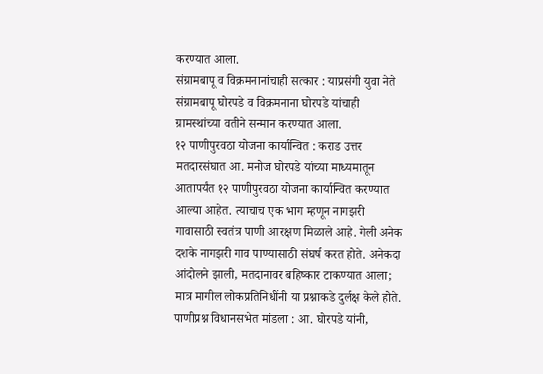करण्यात आला.
संग्रामबापू व विक्रमनानांचाही सत्कार : याप्रसंगी युवा नेते संग्रामबापू घोरपडे व विक्रमनाना घोरपडे यांचाही ग्रामस्थांच्या वतीने सन्मान करण्यात आला.
१२ पाणीपुरवठा योजना कार्यान्वित : कराड उत्तर मतदारसंघात आ. मनोज घोरपडे यांच्या माध्यमातून आतापर्यंत १२ पाणीपुरवठा योजना कार्यान्वित करण्यात आल्या आहेत. त्याचाच एक भाग म्हणून नागझरी गावासाठी स्वतंत्र पाणी आरक्षण मिळाले आहे. गेली अनेक दशके नागझरी गाव पाण्यासाठी संघर्ष करत होते. अनेकदा आंदोलने झाली, मतदानावर बहिष्कार टाकण्यात आला; मात्र मागील लोकप्रतिनिधींनी या प्रश्नाकडे दुर्लक्ष केले होते.
पाणीप्रश्न विधानसभेत मांडला : आ. घोरपडे यांनी,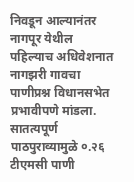निवडून आल्यानंतर नागपूर येथील पहिल्याच अधिवेशनात नागझरी गावचा पाणीप्रश्न विधानसभेत प्रभावीपणे मांडला. सातत्यपूर्ण पाठपुराव्यामुळे ०.२६ टीएमसी पाणी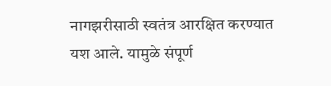नागझरीसाठी स्वतंत्र आरक्षित करण्यात यश आले. यामुळे संपूर्ण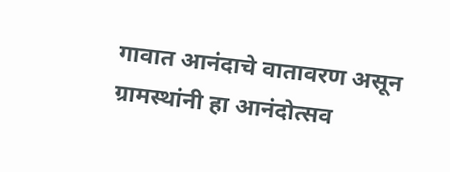गावात आनंदाचे वातावरण असून ग्रामस्थांनी हा आनंदोत्सव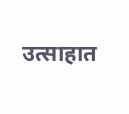उत्साहात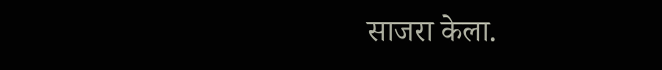साजरा केला.